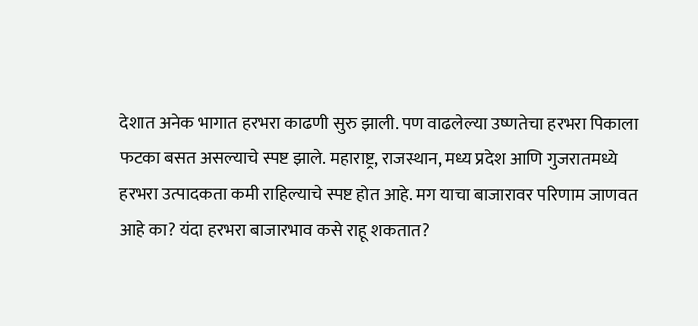देशात अनेक भागात हरभरा काढणी सुरु झाली. पण वाढलेल्या उष्णतेचा हरभरा पिकाला फटका बसत असल्याचे स्पष्ट झाले. महाराष्ट्र, राजस्थान, मध्य प्रदेश आणि गुजरातमध्ये हरभरा उत्पादकता कमी राहिल्याचे स्पष्ट होत आहे. मग याचा बाजारावर परिणाम जाणवत आहे का? यंदा हरभरा बाजारभाव कसे राहू शकतात?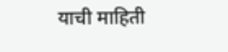याची माहिती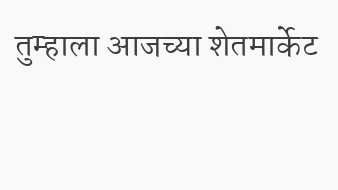तुम्हाला आजच्या शेतमार्केट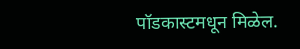पॉडकास्टमधून मिळेल.